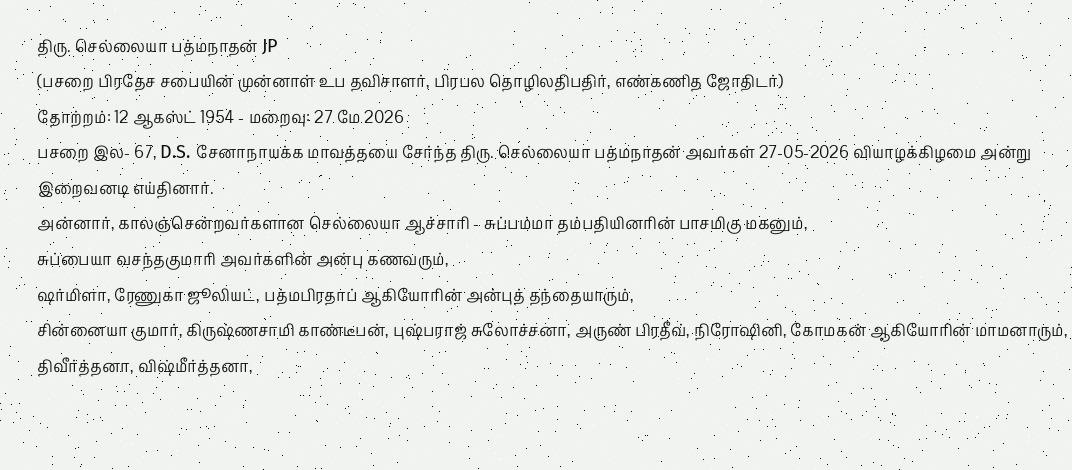திரு. செல்லையா பத்மநாதன் JP
(பசறை பிரதேச சபையின் முன்னாள் உப தவிசாளர், பிரபல தொழிலதிபதிர், எண்கணித ஜோதிடர்)
தோற்றம்: 12 ஆகஸ்ட் 1954 - மறைவு: 27 மே 2026
பசறை இல- 67, D.S. சேனாநாயக்க மாவத்தயை சேர்ந்த திரு. செல்லையா பத்மநாதன் அவர்கள் 27-05-2026 வியாழக்கிழமை அன்று இறைவனடி எய்தினார்.
அன்னார், காலஞ்சென்றவர்களான செல்லையா ஆச்சாரி - சுப்பம்மா தம்பதியினரின் பாசமிகு மகனும்,
சுப்பையா வசந்தகுமாரி அவர்களின் அன்பு கணவரும்,
ஷர்மிளா, ரேணுகா ஜூலியட், பத்மபிரதாப் ஆகியோரின் அன்புத் தந்தையாரும்,
சின்னையா குமார், கிருஷ்ணசாமி காண்டீபன், புஷ்பராஜ் சுலோச்சனா, அருண் பிரதீவ், நிரோஷினி, கோமகன் ஆகியோரின் மாமனாரும்,
திவீர்த்தனா, விஷ்மீர்த்தனா,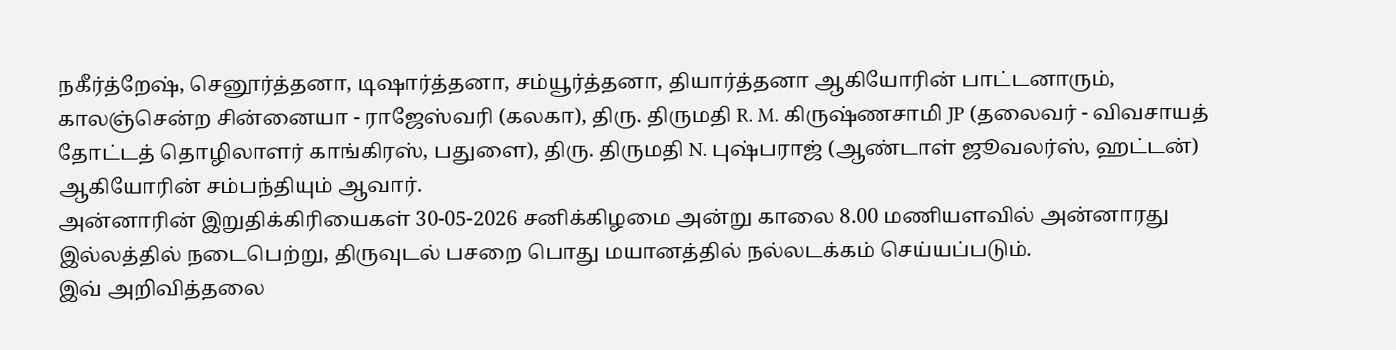நகீர்த்றேஷ், செனூர்த்தனா, டிஷார்த்தனா, சம்யூர்த்தனா, தியார்த்தனா ஆகியோரின் பாட்டனாரும்,
காலஞ்சென்ற சின்னையா - ராஜேஸ்வரி (கலகா), திரு. திருமதி R. M. கிருஷ்ணசாமி JP (தலைவர் - விவசாயத் தோட்டத் தொழிலாளர் காங்கிரஸ், பதுளை), திரு. திருமதி N. புஷ்பராஜ் (ஆண்டாள் ஜூவலர்ஸ், ஹட்டன்) ஆகியோரின் சம்பந்தியும் ஆவார்.
அன்னாரின் இறுதிக்கிரியைகள் 30-05-2026 சனிக்கிழமை அன்று காலை 8.00 மணியளவில் அன்னாரது இல்லத்தில் நடைபெற்று, திருவுடல் பசறை பொது மயானத்தில் நல்லடக்கம் செய்யப்படும்.
இவ் அறிவித்தலை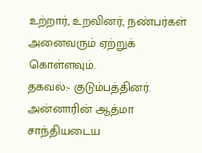உற்றார், உறவினர், நண்பர்கள் அனைவரும் ஏற்றுக் கொள்ளவும்.
தகவல்:- குடும்பத்தினர்.
அன்னாரின் ஆத்மா சாந்தியடைய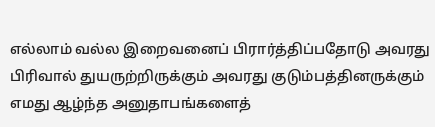எல்லாம் வல்ல இறைவனைப் பிரார்த்திப்பதோடு அவரது பிரிவால் துயருற்றிருக்கும் அவரது குடும்பத்தினருக்கும் எமது ஆழ்ந்த அனுதாபங்களைத்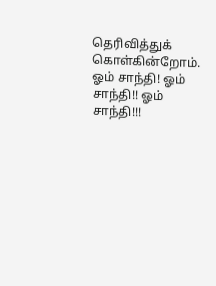தெரிவித்துக் கொள்கின்றோம்.
ஓம் சாந்தி! ஓம் சாந்தி!! ஓம் சாந்தி!!!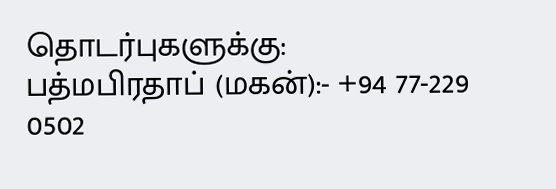தொடர்புகளுக்கு:
பத்மபிரதாப் (மகன்):- +94 77-229 0502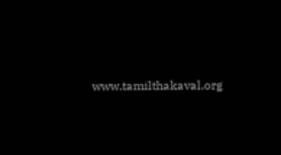www.tamilthakaval.org